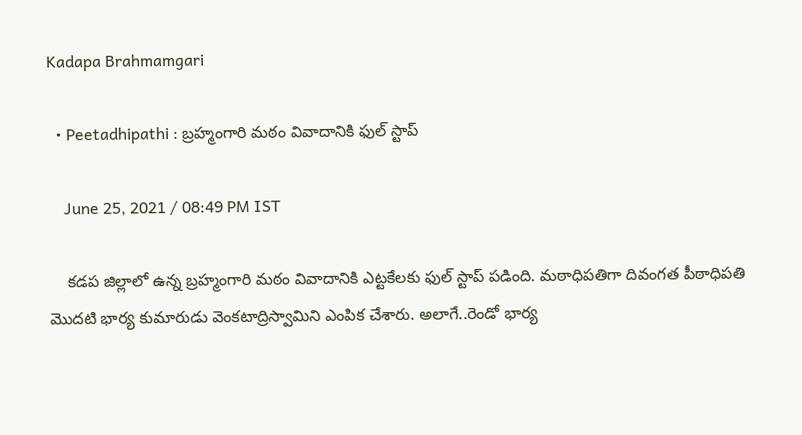Kadapa Brahmamgari

  • Peetadhipathi : బ్రహ్మంగారి మఠం వివాదానికి ఫుల్ స్టాప్

    June 25, 2021 / 08:49 PM IST

    కడప జిల్లాలో ఉన్న బ్రహ్మంగారి మఠం వివాదానికి ఎట్టకేలకు ఫుల్ స్టాప్ పడింది. మఠాధిపతిగా దివంగత పీఠాధిపతి మొదటి భార్య కుమారుడు వెంకటాద్రిస్వామిని ఎంపిక చేశారు. అలాగే..రెండో భార్య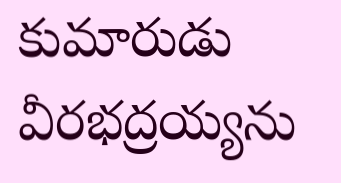కుమారుడు వీరభద్రయ్యను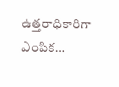ఉత్తరాధికారిగా ఎంపిక…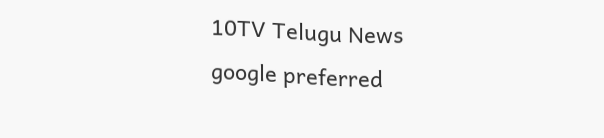10TV Telugu News
google preferred